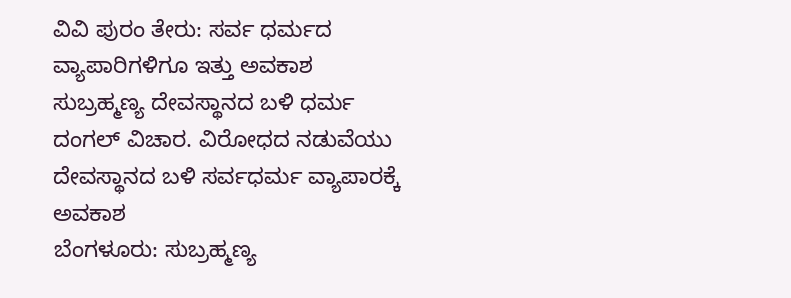ವಿವಿ ಪುರಂ ತೇರು: ಸರ್ವ ಧರ್ಮದ ವ್ಯಾಪಾರಿಗಳಿಗೂ ಇತ್ತು ಅವಕಾಶ
ಸುಬ್ರಹ್ಮಣ್ಯ ದೇವಸ್ಥಾನದ ಬಳಿ ಧರ್ಮ ದಂಗಲ್ ವಿಚಾರ. ವಿರೋಧದ ನಡುವೆಯು ದೇವಸ್ಥಾನದ ಬಳಿ ಸರ್ವಧರ್ಮ ವ್ಯಾಪಾರಕ್ಕೆ ಅವಕಾಶ
ಬೆಂಗಳೂರು: ಸುಬ್ರಹ್ಮಣ್ಯ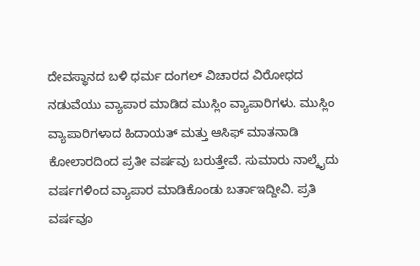ದೇವಸ್ಥಾನದ ಬಳಿ ಧರ್ಮ ದಂಗಲ್ ವಿಚಾರದ ವಿರೋಧದ ನಡುವೆಯು ವ್ಯಾಪಾರ ಮಾಡಿದ ಮುಸ್ಲಿಂ ವ್ಯಾಪಾರಿಗಳು. ಮುಸ್ಲಿಂ ವ್ಯಾಪಾರಿಗಳಾದ ಹಿದಾಯತ್ ಮತ್ತು ಆಸಿಫ್ ಮಾತನಾಡಿ ಕೋಲಾರದಿಂದ ಪ್ರತೀ ವರ್ಷವು ಬರುತ್ತೇವೆ. ಸುಮಾರು ನಾಲ್ಕೈದು ವರ್ಷಗಳಿಂದ ವ್ಯಾಪಾರ ಮಾಡಿಕೊಂಡು ಬರ್ತಾಇದ್ದೀವಿ. ಪ್ರತಿ ವರ್ಷವೂ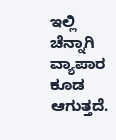ಇಲ್ಲಿ ಚೆನ್ನಾಗಿ ವ್ಯಾಪಾರ ಕೂಡ ಆಗುತ್ತದೆ.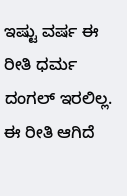ಇಷ್ಟು ವರ್ಷ ಈ ರೀತಿ ಧರ್ಮ ದಂಗಲ್ ಇರಲಿಲ್ಲ. ಈ ರೀತಿ ಆಗಿದೆ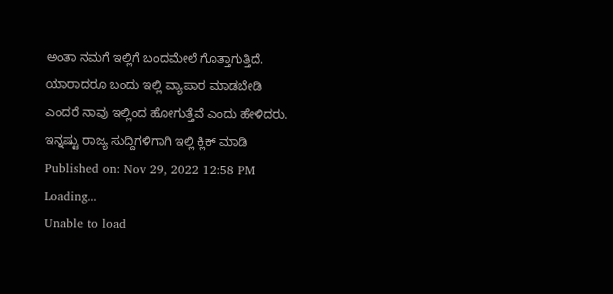ಅಂತಾ ನಮಗೆ ಇಲ್ಲಿಗೆ ಬಂದಮೇಲೆ ಗೊತ್ತಾಗುತ್ತಿದೆ. ಯಾರಾದರೂ ಬಂದು ಇಲ್ಲಿ ವ್ಯಾಪಾರ ಮಾಡಬೇಡಿ ಎಂದರೆ ನಾವು ಇಲ್ಲಿಂದ ಹೋಗುತ್ತೆವೆ ಎಂದು ಹೇಳಿದರು.
ಇನ್ನಷ್ಟು ರಾಜ್ಯ ಸುದ್ದಿಗಳಿಗಾಗಿ ಇಲ್ಲಿ ಕ್ಲಿಕ್ ಮಾಡಿ
Published on: Nov 29, 2022 12:58 PM
Loading...
Unable to load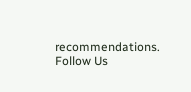recommendations.
Follow Us